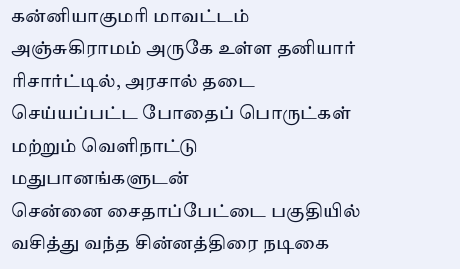கன்னியாகுமரி மாவட்டம் அஞ்சுகிராமம் அருகே உள்ள தனியார் ரிசார்ட்டில், அரசால் தடை செய்யப்பட்ட போதைப் பொருட்கள் மற்றும் வெளிநாட்டு மதுபானங்களுடன்
சென்னை சைதாப்பேட்டை பகுதியில் வசித்து வந்த சின்னத்திரை நடிகை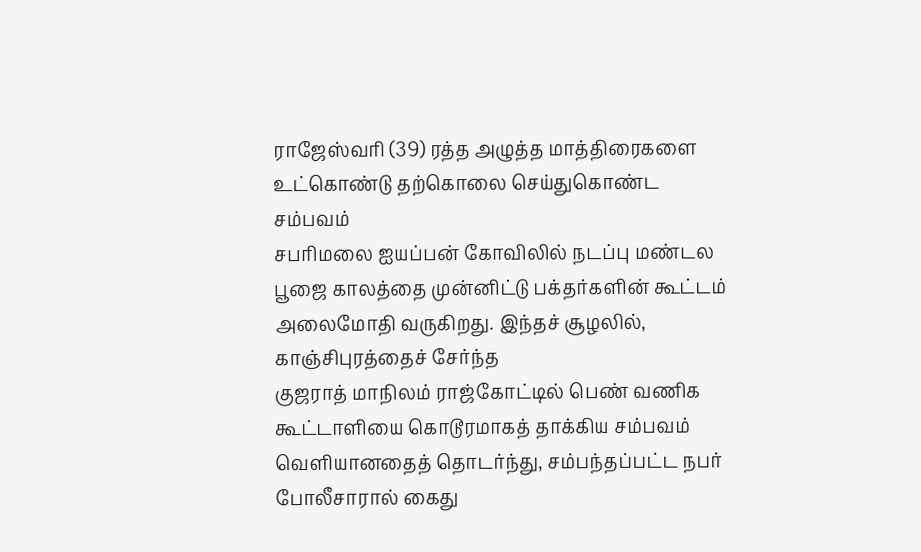ராஜேஸ்வரி (39) ரத்த அழுத்த மாத்திரைகளை உட்கொண்டு தற்கொலை செய்துகொண்ட சம்பவம்
சபரிமலை ஐயப்பன் கோவிலில் நடப்பு மண்டல பூஜை காலத்தை முன்னிட்டு பக்தர்களின் கூட்டம் அலைமோதி வருகிறது. இந்தச் சூழலில், காஞ்சிபுரத்தைச் சேர்ந்த
குஜராத் மாநிலம் ராஜ்கோட்டில் பெண் வணிக கூட்டாளியை கொடூரமாகத் தாக்கிய சம்பவம் வெளியானதைத் தொடர்ந்து, சம்பந்தப்பட்ட நபர் போலீசாரால் கைது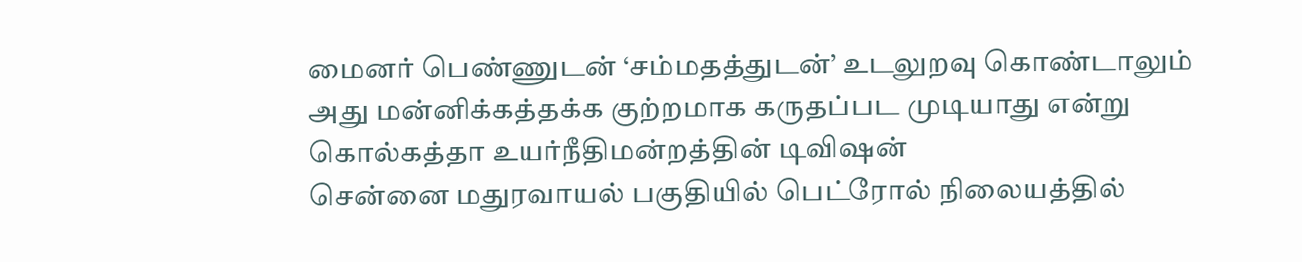மைனர் பெண்ணுடன் ‘சம்மதத்துடன்’ உடலுறவு கொண்டாலும் அது மன்னிக்கத்தக்க குற்றமாக கருதப்பட முடியாது என்று கொல்கத்தா உயர்நீதிமன்றத்தின் டிவிஷன்
சென்னை மதுரவாயல் பகுதியில் பெட்ரோல் நிலையத்தில்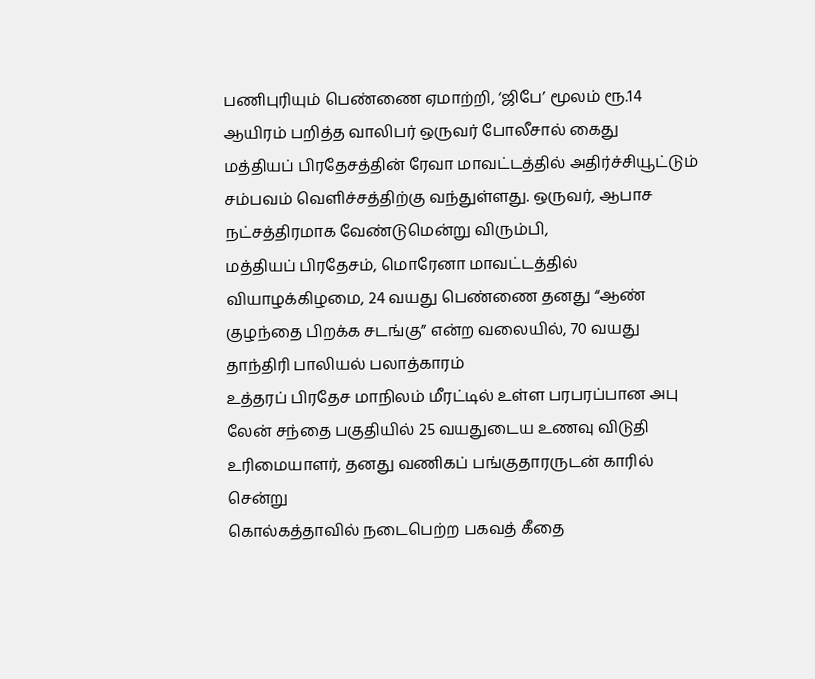பணிபுரியும் பெண்ணை ஏமாற்றி, ‘ஜிபே’ மூலம் ரூ.14 ஆயிரம் பறித்த வாலிபர் ஒருவர் போலீசால் கைது
மத்தியப் பிரதேசத்தின் ரேவா மாவட்டத்தில் அதிர்ச்சியூட்டும் சம்பவம் வெளிச்சத்திற்கு வந்துள்ளது. ஒருவர், ஆபாச நட்சத்திரமாக வேண்டுமென்று விரும்பி,
மத்தியப் பிரதேசம், மொரேனா மாவட்டத்தில் வியாழக்கிழமை, 24 வயது பெண்ணை தனது “ஆண் குழந்தை பிறக்க சடங்கு” என்ற வலையில், 70 வயது தாந்திரி பாலியல் பலாத்காரம்
உத்தரப் பிரதேச மாநிலம் மீரட்டில் உள்ள பரபரப்பான அபு லேன் சந்தை பகுதியில் 25 வயதுடைய உணவு விடுதி உரிமையாளர், தனது வணிகப் பங்குதாரருடன் காரில் சென்று
கொல்கத்தாவில் நடைபெற்ற பகவத் கீதை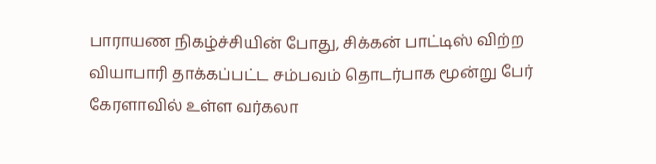பாராயண நிகழ்ச்சியின் போது, சிக்கன் பாட்டிஸ் விற்ற வியாபாரி தாக்கப்பட்ட சம்பவம் தொடர்பாக மூன்று பேர்
கேரளாவில் உள்ள வர்கலா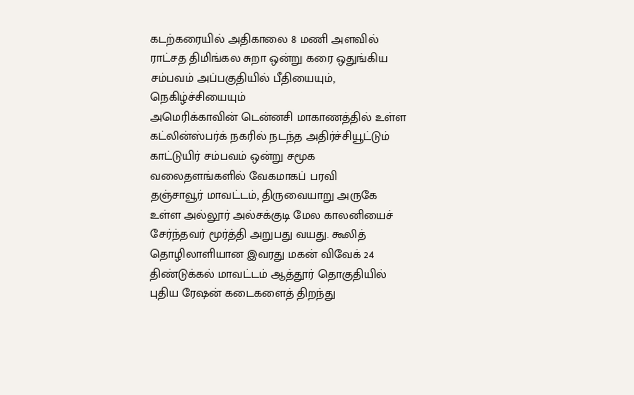கடற்கரையில் அதிகாலை 8 மணி அளவில் ராட்சத திமிங்கல சுறா ஒன்று கரை ஒதுங்கிய சம்பவம் அப்பகுதியில் பீதியையும், நெகிழ்ச்சியையும்
அமெரிக்காவின் டென்னசி மாகாணத்தில் உள்ள கட்லின்ஸ்பர்க் நகரில் நடந்த அதிர்ச்சியூட்டும் காட்டுயிர் சம்பவம் ஒன்று சமூக வலைதளங்களில் வேகமாகப் பரவி
தஞ்சாவூர் மாவட்டம், திருவையாறு அருகே உள்ள அல்லூர் அல்சக்குடி மேல காலனியைச் சேர்ந்தவர் மூர்த்தி அறுபது வயது. கூலித் தொழிலாளியான இவரது மகன் விவேக் 24
திண்டுக்கல் மாவட்டம் ஆத்தூர் தொகுதியில் புதிய ரேஷன் கடைகளைத் திறந்து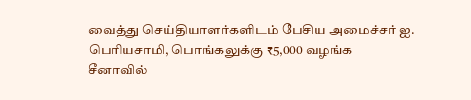வைத்து செய்தியாளர்களிடம் பேசிய அமைச்சர் ஐ. பெரியசாமி, பொங்கலுக்கு ₹5,000 வழங்க
சீனாவில்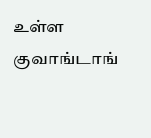உள்ள குவாங்டாங்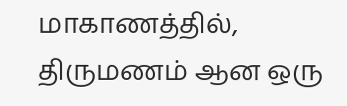மாகாணத்தில், திருமணம் ஆன ஒரு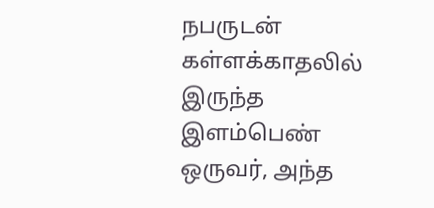நபருடன் கள்ளக்காதலில் இருந்த இளம்பெண் ஒருவர், அந்த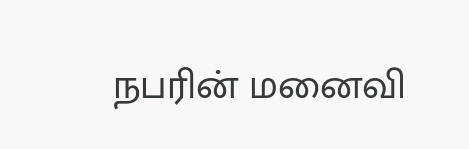நபரின் மனைவி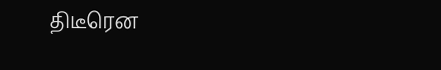திடீரென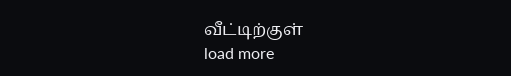வீட்டிற்குள்
load more